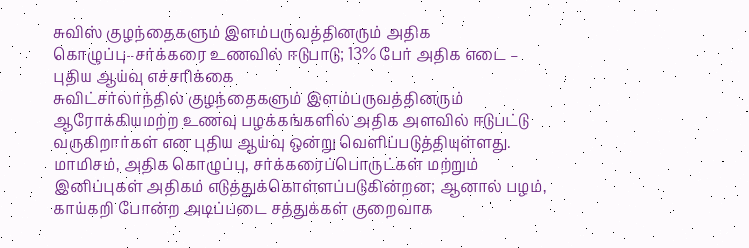சுவிஸ் குழந்தைகளும் இளம்பருவத்தினரும் அதிக கொழுப்பு–சர்க்கரை உணவில் ஈடுபாடு; 13% பேர் அதிக எடை – புதிய ஆய்வு எச்சரிக்கை
சுவிட்சர்லாந்தில் குழந்தைகளும் இளம்பருவத்தினரும் ஆரோக்கியமற்ற உணவு பழக்கங்களில் அதிக அளவில் ஈடுபட்டு வருகிறார்கள் என புதிய ஆய்வு ஒன்று வெளிப்படுத்தியுள்ளது. மாமிசம், அதிக கொழுப்பு, சர்க்கரைப்பொருட்கள் மற்றும் இனிப்புகள் அதிகம் எடுத்துக்கொள்ளப்படுகின்றன; ஆனால் பழம், காய்கறி போன்ற அடிப்படை சத்துக்கள் குறைவாக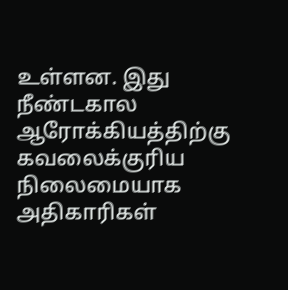உள்ளன. இது நீண்டகால ஆரோக்கியத்திற்கு கவலைக்குரிய நிலைமையாக அதிகாரிகள்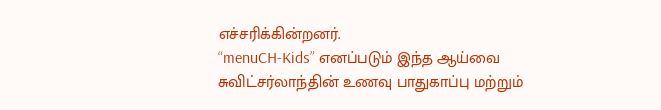எச்சரிக்கின்றனர்.
“menuCH-Kids” எனப்படும் இந்த ஆய்வை சுவிட்சர்லாந்தின் உணவு பாதுகாப்பு மற்றும்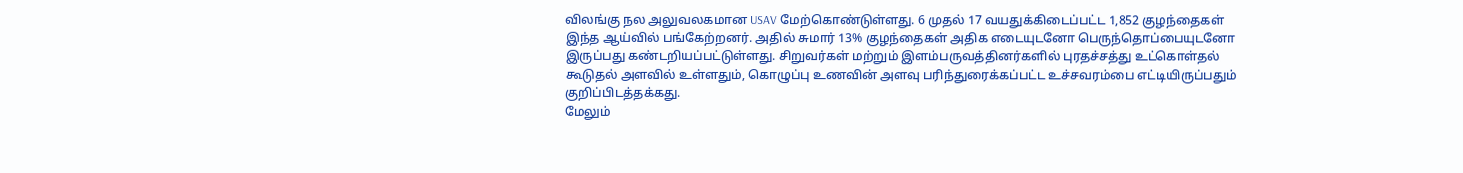விலங்கு நல அலுவலகமான USAV மேற்கொண்டுள்ளது. 6 முதல் 17 வயதுக்கிடைப்பட்ட 1,852 குழந்தைகள் இந்த ஆய்வில் பங்கேற்றனர். அதில் சுமார் 13% குழந்தைகள் அதிக எடையுடனோ பெருந்தொப்பையுடனோ இருப்பது கண்டறியப்பட்டுள்ளது. சிறுவர்கள் மற்றும் இளம்பருவத்தினர்களில் புரதச்சத்து உட்கொள்தல் கூடுதல் அளவில் உள்ளதும், கொழுப்பு உணவின் அளவு பரிந்துரைக்கப்பட்ட உச்சவரம்பை எட்டியிருப்பதும் குறிப்பிடத்தக்கது.
மேலும்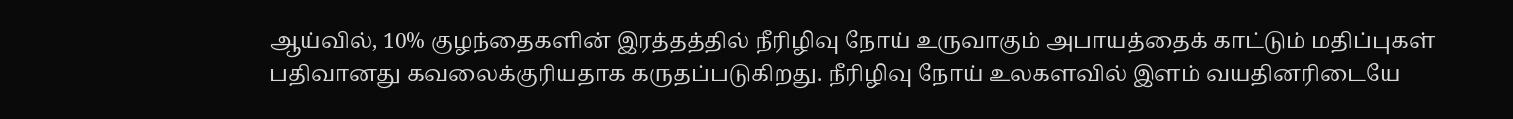ஆய்வில், 10% குழந்தைகளின் இரத்தத்தில் நீரிழிவு நோய் உருவாகும் அபாயத்தைக் காட்டும் மதிப்புகள் பதிவானது கவலைக்குரியதாக கருதப்படுகிறது. நீரிழிவு நோய் உலகளவில் இளம் வயதினரிடையே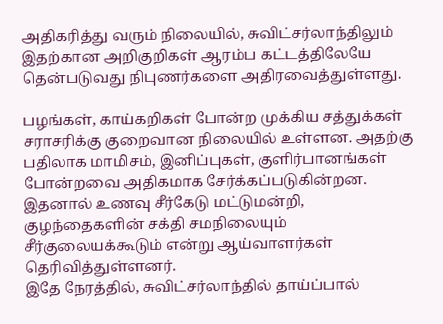அதிகரித்து வரும் நிலையில், சுவிட்சர்லாந்திலும் இதற்கான அறிகுறிகள் ஆரம்ப கட்டத்திலேயே தென்படுவது நிபுணர்களை அதிரவைத்துள்ளது.

பழங்கள், காய்கறிகள் போன்ற முக்கிய சத்துக்கள் சராசரிக்கு குறைவான நிலையில் உள்ளன. அதற்கு பதிலாக மாமிசம், இனிப்புகள், குளிர்பானங்கள் போன்றவை அதிகமாக சேர்க்கப்படுகின்றன. இதனால் உணவு சீர்கேடு மட்டுமன்றி, குழந்தைகளின் சக்தி சமநிலையும் சீர்குலையக்கூடும் என்று ஆய்வாளர்கள் தெரிவித்துள்ளனர்.
இதே நேரத்தில், சுவிட்சர்லாந்தில் தாய்ப்பால்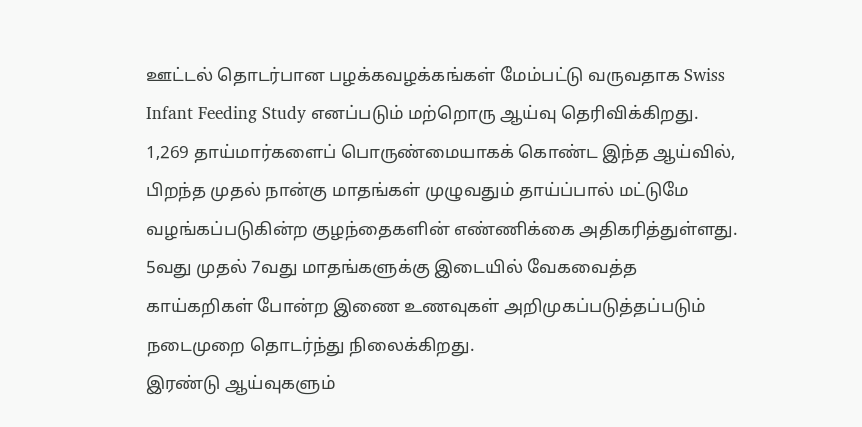ஊட்டல் தொடர்பான பழக்கவழக்கங்கள் மேம்பட்டு வருவதாக Swiss Infant Feeding Study எனப்படும் மற்றொரு ஆய்வு தெரிவிக்கிறது. 1,269 தாய்மார்களைப் பொருண்மையாகக் கொண்ட இந்த ஆய்வில், பிறந்த முதல் நான்கு மாதங்கள் முழுவதும் தாய்ப்பால் மட்டுமே வழங்கப்படுகின்ற குழந்தைகளின் எண்ணிக்கை அதிகரித்துள்ளது. 5வது முதல் 7வது மாதங்களுக்கு இடையில் வேகவைத்த காய்கறிகள் போன்ற இணை உணவுகள் அறிமுகப்படுத்தப்படும் நடைமுறை தொடர்ந்து நிலைக்கிறது.
இரண்டு ஆய்வுகளும்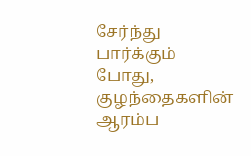சேர்ந்து பார்க்கும் போது, குழந்தைகளின் ஆரம்ப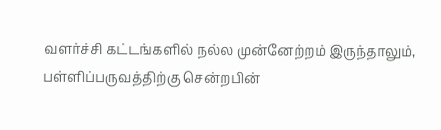வளர்ச்சி கட்டங்களில் நல்ல முன்னேற்றம் இருந்தாலும், பள்ளிப்பருவத்திற்கு சென்றபின்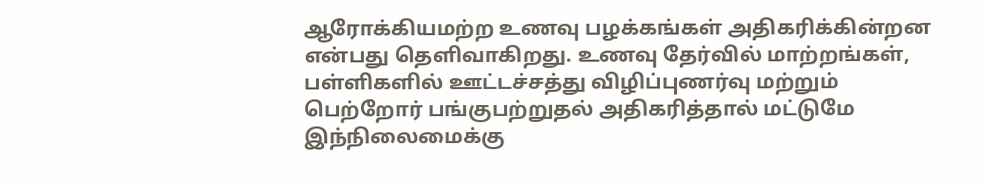ஆரோக்கியமற்ற உணவு பழக்கங்கள் அதிகரிக்கின்றன என்பது தெளிவாகிறது. உணவு தேர்வில் மாற்றங்கள், பள்ளிகளில் ஊட்டச்சத்து விழிப்புணர்வு மற்றும் பெற்றோர் பங்குபற்றுதல் அதிகரித்தால் மட்டுமே இந்நிலைமைக்கு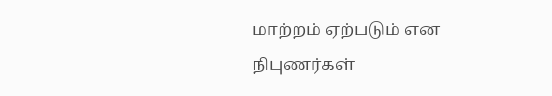மாற்றம் ஏற்படும் என நிபுணர்கள்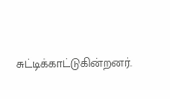சுட்டிக்காட்டுகின்றனர்.